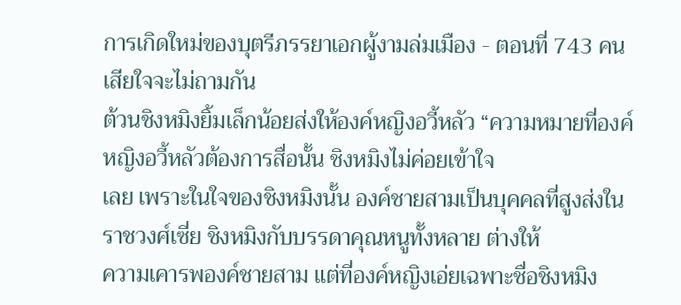การเกิดใหม่ของบุตรีภรรยาเอกผู้งามล่มเมือง - ตอนที่ 743 คนเสียใจจะไม่ถามกัน
ต้วนชิงหมิงยิ้มเล็กน้อยส่งให้องค์หญิงอวี้หลัว “ความหมายที่องค์หญิงอวี้หลัวต้องการสื่อนั้น ชิงหมิงไม่ค่อยเข้าใจ
เลย เพราะในใจของชิงหมิงนั้น องค์ชายสามเป็นบุคคลที่สูงส่งในราชวงศ์เซี่ย ชิงหมิงกับบรรดาคุณหนูทั้งหลาย ต่างให้
ความเคารพองค์ชายสาม แต่ที่องค์หญิงเอ่ยเฉพาะชื่อชิงหมิง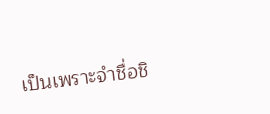เป็นเพราะจำชื่อชิ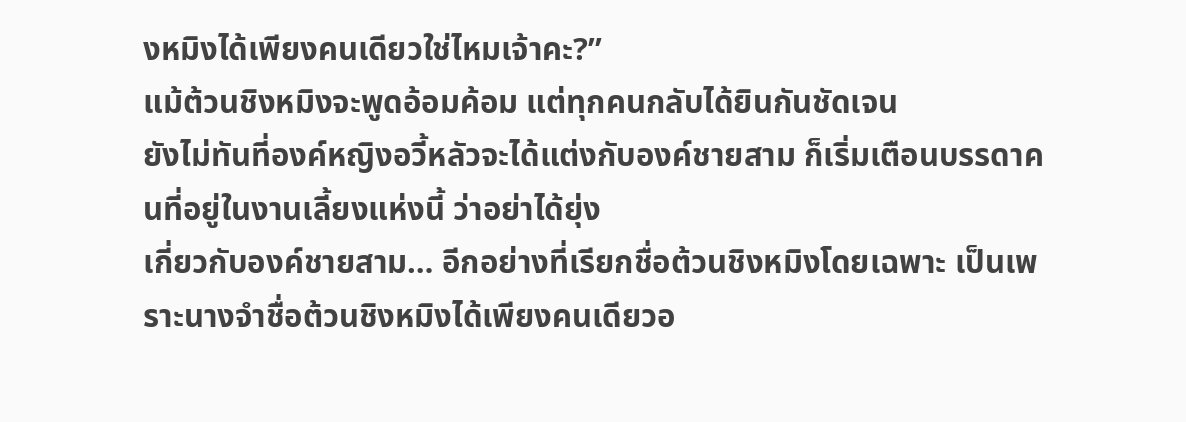งหมิงได้เพียงคนเดียวใช่ไหมเจ้าคะ?”
แม้ต้วนชิงหมิงจะพูดอ้อมค้อม แต่ทุกคนกลับได้ยินกันชัดเจน
ยังไม่ทันที่องค์หญิงอวี้หลัวจะได้แต่งกับองค์ชายสาม ก็เริ่มเตือนบรรดาคนที่อยู่ในงานเลี้ยงแห่งนี้ ว่าอย่าได้ยุ่ง
เกี่ยวกับองค์ชายสาม… อีกอย่างที่เรียกชื่อต้วนชิงหมิงโดยเฉพาะ เป็นเพราะนางจำชื่อต้วนชิงหมิงได้เพียงคนเดียวอ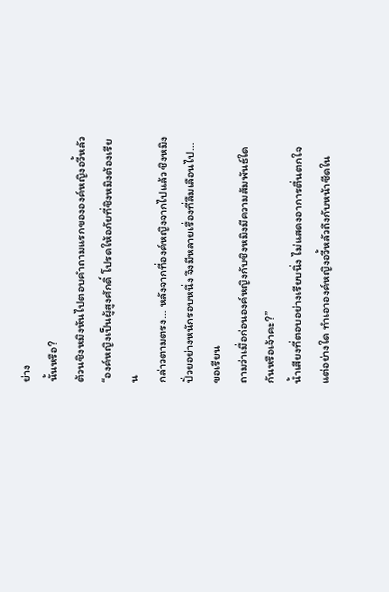ย่าง
นั้นหรือ?
ต้วนชิงหมิงหันไปตอบคำถามแรกขององค์หญิงอวี้หลัว “องค์หญิงเป็นผู้สูงศักดิ์ โปรดให้อภัยที่ชิงหมิงต้องเรียน
กล่าวตามตรง… หลังจากที่องค์หญิงจากไปแล้ว ชิงหมิงปั่วยอย่างหนักรอบหนึ่ง จึงมีหลายเรื่องที่ลืมเลือนไป… ขอเรียน
ถามว่าเมื่อก่อนองค์หญิงกับชิงหมิงมีความสัมพันธ์ใดกันหรือเจ้าคะ?”
นํ้าเสียงที่ตอบอย่างเรียบนิ่ง ไม่แสดงอาการตื่นตกใจแต่อย่างใด ทำเอาองค์หญิงอวี้หลัวถึงกับหน้าซีดใน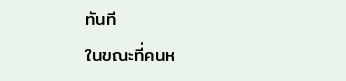ทันที
ในขณะที่คนห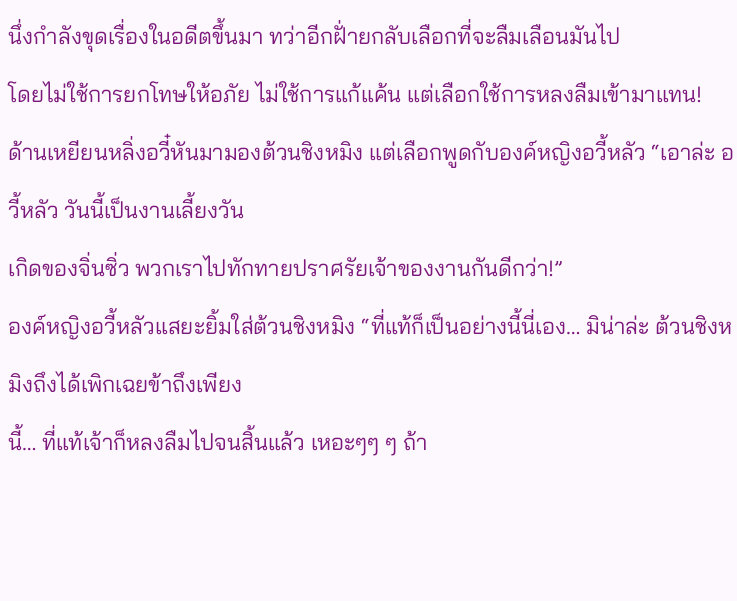นึ่งกำลังขุดเรื่องในอดีตขึ้นมา ทว่าอีกฝั่ายกลับเลือกที่จะลืมเลือนมันไป
โดยไม่ใช้การยกโทษให้อภัย ไม่ใช้การแก้แค้น แต่เลือกใช้การหลงลืมเข้ามาแทน!
ด้านเหยียนหลิ่งอวี๋หันมามองต้วนชิงหมิง แต่เลือกพูดกับองค์หญิงอวี้หลัว “เอาล่ะ อวี้หลัว วันนี้เป็นงานเลี้ยงวัน
เกิดของจิ่นซิ่ว พวกเราไปทักทายปราศรัยเจ้าของงานกันดีกว่า!”
องค์หญิงอวี้หลัวแสยะยิ้มใส่ต้วนชิงหมิง “ที่แท้ก็เป็นอย่างนี้นี่เอง… มิน่าล่ะ ต้วนชิงหมิงถึงได้เพิกเฉยข้าถึงเพียง
นี้… ที่แท้เจ้าก็หลงลืมไปจนสิ้นแล้ว เหอะๆๆ ๆ ถ้า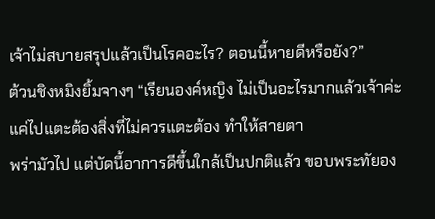เจ้าไม่สบายสรุปแล้วเป็นโรคอะไร? ตอนนี้หายดีหรือยัง?”
ต้วนชิงหมิงยิ้มจางๆ “เรียนองค์หญิง ไม่เป็นอะไรมากแล้วเจ้าค่ะ แค่ไปแตะต้องสิ่งที่ไม่ควรแตะต้อง ทำให้สายตา
พร่ามัวไป แต่บัดนี้อาการดีขึ้นใกล้เป็นปกติแล้ว ขอบพระทัยอง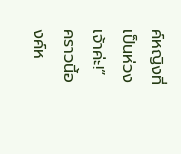ค์หญิงที่เป็นห่วงเจ้าค่ะ!”
คราวนี้องค์ห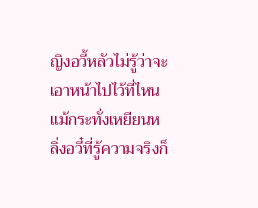ญิงอวี้หลัวไม่รู้ว่าจะเอาหน้าไปไว้ที่ไหน แม้กระทั่งเหยียนหลิ่งอวี๋ที่รู้ความจริงก็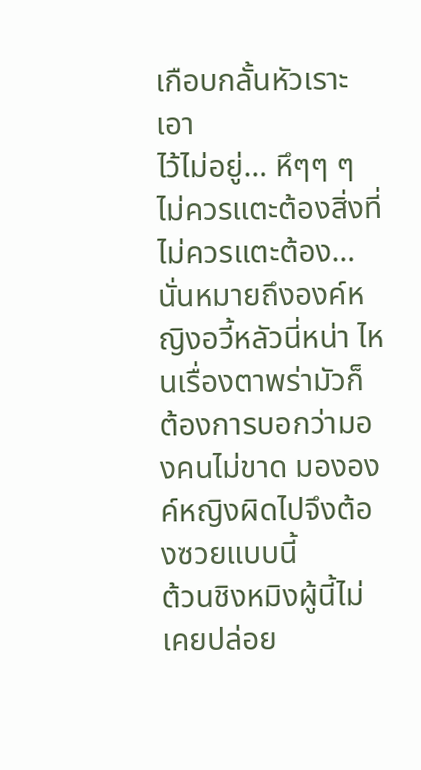เกือบกลั้นหัวเราะเอา
ไว้ไม่อยู่… หึๆๆ ๆ ไม่ควรแตะต้องสิ่งที่ไม่ควรแตะต้อง… นั่นหมายถึงองค์หญิงอวี้หลัวนี่หน่า ไหนเรื่องตาพร่ามัวก็
ต้องการบอกว่ามองคนไม่ขาด มององค์หญิงผิดไปจึงต้องซวยแบบนี้
ต้วนชิงหมิงผู้นี้ไม่เคยปล่อย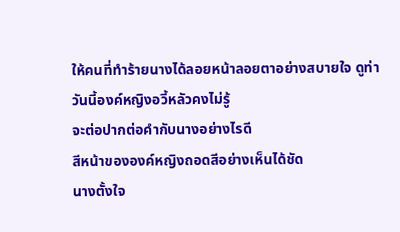ให้คนที่ทำร้ายนางได้ลอยหน้าลอยตาอย่างสบายใจ ดูท่าวันนี้องค์หญิงอวี้หลัวคงไม่รู้
จะต่อปากต่อคำกับนางอย่างไรดี
สีหน้าขององค์หญิงถอดสีอย่างเห็นได้ชัด
นางตั้งใจ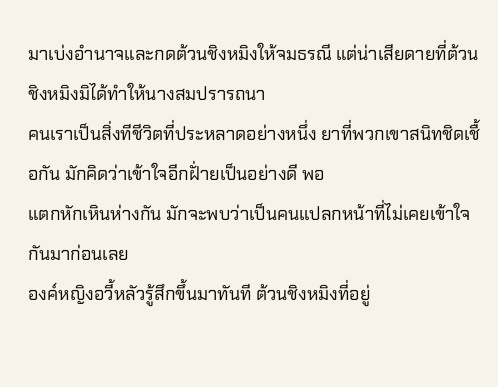มาเบ่งอำนาจและกดต้วนชิงหมิงให้จมธรณี แต่น่าเสียดายที่ต้วนชิงหมิงมิได้ทำให้นางสมปรารถนา
คนเราเป็นสิ่งทีชีวิตที่ประหลาดอย่างหนึ่ง ยาที่พวกเขาสนิทชิดเชื้อกัน มักคิดว่าเข้าใจอีกฝั่ายเป็นอย่างดี พอ
แตกหักเหินห่างกัน มักจะพบว่าเป็นคนแปลกหน้าที่ไม่เคยเข้าใจกันมาก่อนเลย
องค์หญิงอวี้หลัวรู้สึกขึ้นมาทันที ต้วนชิงหมิงที่อยู่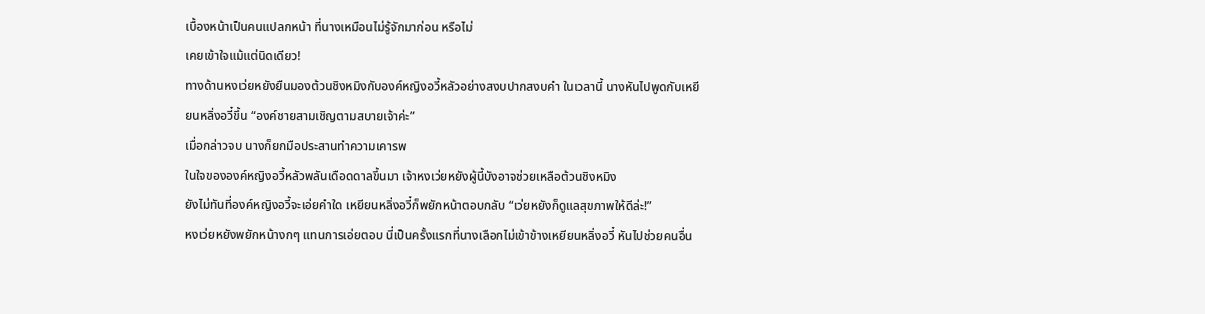เบื้องหน้าเป็นคนแปลกหน้า ที่นางเหมือนไม่รู้จักมาก่อน หรือไม่
เคยเข้าใจแม้แต่นิดเดียว!
ทางด้านหงเว่ยหยังยืนมองต้วนชิงหมิงกับองค์หญิงอวี้หลัวอย่างสงบปากสงบคำ ในเวลานี้ นางหันไปพูดกับเหยี
ยนหลิ่งอวี๋ขึ้น “องค์ชายสามเชิญตามสบายเจ้าค่ะ”
เมื่อกล่าวจบ นางก็ยกมือประสานทำความเคารพ
ในใจขององค์หญิงอวี้หลัวพลันเดือดดาลขึ้นมา เจ้าหงเว่ยหยังผู้นี้บังอาจช่วยเหลือต้วนชิงหมิง
ยังไม่ทันที่องค์หญิงอวี้จะเอ่ยคำใด เหยียนหลิ่งอวี๋ก็พยักหน้าตอบกลับ “เว่ยหยังก็ดูแลสุขภาพให้ดีล่ะ!”
หงเว่ยหยังพยักหน้างกๆ แทนการเอ่ยตอบ นี่เป็นครั้งแรกที่นางเลือกไม่เข้าข้างเหยียนหลิ่งอวี๋ หันไปช่วยคนอื่น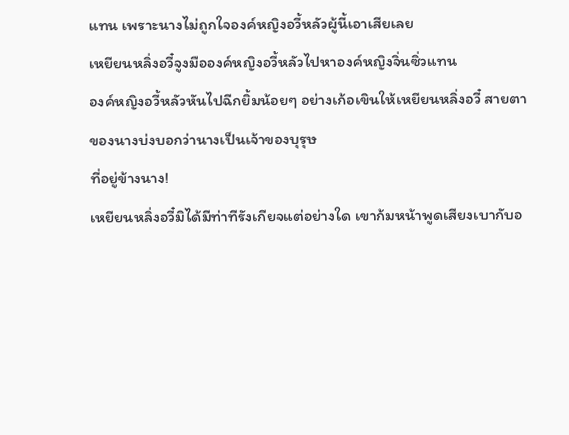แทน เพราะนางไม่ถูกใจองค์หญิงอวี้หลัวผู้นี้เอาเสียเลย
เหยียนหลิ่งอวี๋จูงมือองค์หญิงอวี้หลัวไปหาองค์หญิงจิ่นซิ่วแทน
องค์หญิงอวี้หลัวหันไปฉีกยิ้มน้อยๆ อย่างเก้อเขินให้เหยียนหลิ่งอวี๋ สายตาของนางบ่งบอกว่านางเป็นเจ้าของบุรุษ
ที่อยู่ข้างนาง!
เหยียนหลิ่งอวี๋มิได้มีท่าทีรังเกียจแต่อย่างใด เขาก้มหน้าพูดเสียงเบากับอ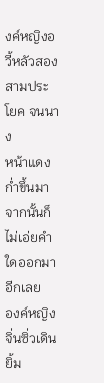งค์หญิงอวี้หลัวสองสามประโยค จนนาง
หน้าแดงกํ่าขึ้นมา จากนั้นก็ไม่เอ่ยคำใดออกมาอีกเลย
องค์หญิงจิ่นซิ่วเดินยิ้ม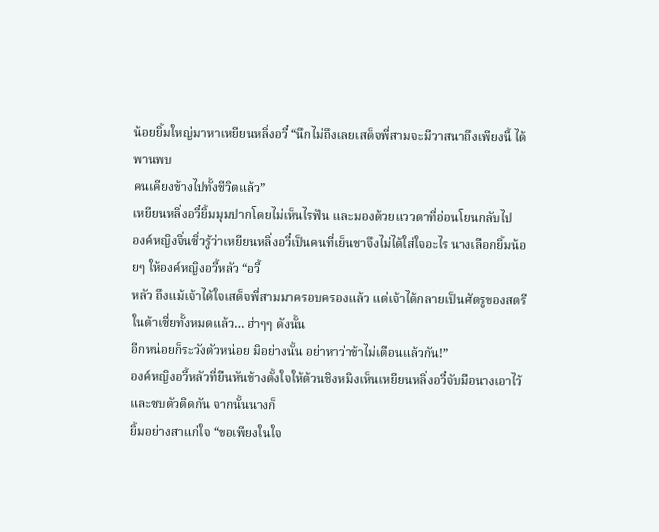น้อยยิ้มใหญ่มาหาเหยียนหลิ่งอวี๋ “นึกไม่ถึงเลยเสด็จพี่สามจะมีวาสนาถึงเพียงนี้ ได้พานพบ
คนเคียงข้างไปทั้งชีวิตแล้ว”
เหยียนหลิ่งอวี๋ยิ้มมุมปากโดยไม่เห็นไรฟัน และมองด้วยแววตาที่อ่อนโยนกลับไป
องค์หญิงจิ่นซิ่วรู้ว่าเหยียนหลิ่งอวี๋เป็นคนที่เย็นชาจึงไม่ได้ใส่ใจอะไร นางเลือกยิ้มน้อยๆ ให้องค์หญิงอวี้หลัว “อวี้
หลัว ถึงแม้เจ้าได้ใจเสด็จพี่สามมาครอบครองแล้ว แต่เจ้าได้กลายเป็นศัตรูของสตรีในต้าเซี่ยทั้งหมดแล้ว… ฮ่าๆๆ ดังนั้น
อีกหน่อยก็ระวังตัวหน่อย มิอย่างนั้น อย่าหาว่าข้าไม่เตือนแล้วกัน!”
องค์หญิงอวี้หลัวที่ยืนหันข้างตั้งใจให้ต้วนชิงหมิงเห็นเหยียนหลิ่งอวี๋จับมือนางเอาไว้และซบตัวติดกัน จากนั้นนางก็
ยิ้มอย่างสาแก่ใจ “ขอเพียงในใจ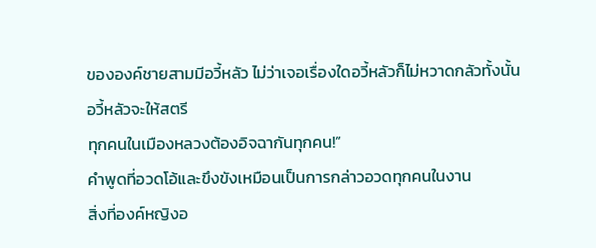ขององค์ชายสามมีอวี้หลัว ไม่ว่าเจอเรื่องใดอวี้หลัวก็ไม่หวาดกลัวทั้งนั้น อวี้หลัวจะให้สตรี
ทุกคนในเมืองหลวงต้องอิจฉากันทุกคน!”
คำพูดที่อวดโอ้และขึงขังเหมือนเป็นการกล่าวอวดทุกคนในงาน
สิ่งที่องค์หญิงอ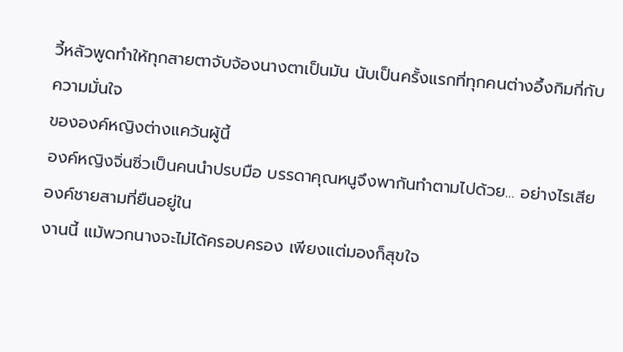วี้หลัวพูดทำให้ทุกสายตาจับจ้องนางตาเป็นมัน นับเป็นครั้งแรกที่ทุกคนต่างอึ้งกิมกี่กับความมั่นใจ
ขององค์หญิงต่างแคว้นผู้นี้
องค์หญิงจิ่นซิ่วเป็นคนนำปรบมือ บรรดาคุณหนูจึงพากันทำตามไปด้วย… อย่างไรเสีย องค์ชายสามที่ยืนอยู่ใน
งานนี้ แม้พวกนางจะไม่ได้ครอบครอง เพียงแต่มองก็สุขใจ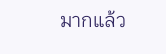มากแล้ว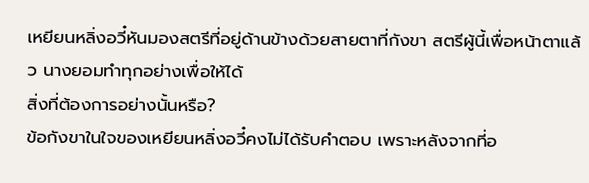เหยียนหลิ่งอวี๋หันมองสตรีที่อยู่ด้านข้างด้วยสายตาที่กังขา สตรีผู้นี้เพื่อหน้าตาแล้ว นางยอมทำทุกอย่างเพื่อให้ได้
สิ่งที่ต้องการอย่างนั้นหรือ?
ข้อกังขาในใจของเหยียนหลิ่งอวี๋คงไม่ได้รับคำตอบ เพราะหลังจากที่อ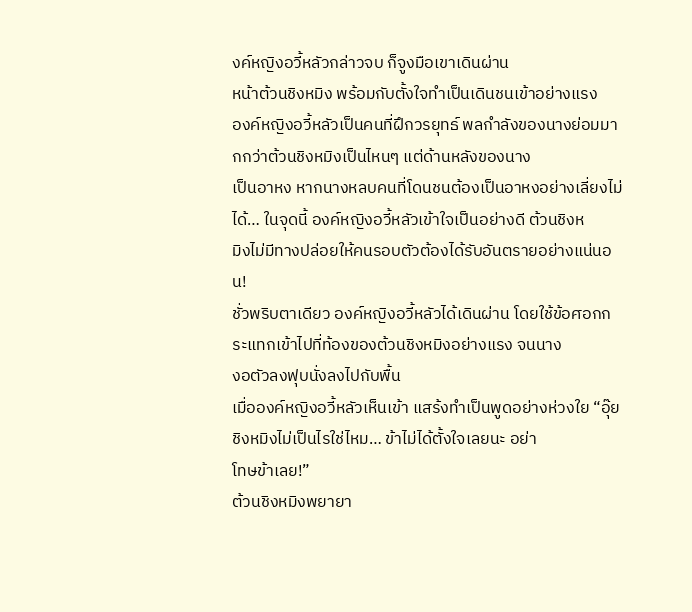งค์หญิงอวี้หลัวกล่าวจบ ก็จูงมือเขาเดินผ่าน
หน้าต้วนชิงหมิง พร้อมกับตั้งใจทำเป็นเดินชนเข้าอย่างแรง
องค์หญิงอวี้หลัวเป็นคนที่ฝึกวรยุทธ์ พลกำลังของนางย่อมมากกว่าต้วนชิงหมิงเป็นไหนๆ แต่ด้านหลังของนาง
เป็นอาหง หากนางหลบคนที่โดนชนต้องเป็นอาหงอย่างเลี่ยงไม่ได้… ในจุดนี้ องค์หญิงอวี้หลัวเข้าใจเป็นอย่างดี ต้วนชิงห
มิงไม่มีทางปล่อยให้คนรอบตัวต้องได้รับอันตรายอย่างแน่นอน!
ชั่วพริบตาเดียว องค์หญิงอวี้หลัวได้เดินผ่าน โดยใช้ข้อศอกกระแทกเข้าไปที่ท้องของต้วนชิงหมิงอย่างแรง จนนาง
งอตัวลงฟุบนั่งลงไปกับพื้น
เมื่อองค์หญิงอวี้หลัวเห็นเข้า แสร้งทำเป็นพูดอย่างห่วงใย “อุ๊ย ชิงหมิงไม่เป็นไรใช่ไหม… ข้าไม่ได้ตั้งใจเลยนะ อย่า
โทษข้าเลย!”
ต้วนชิงหมิงพยายา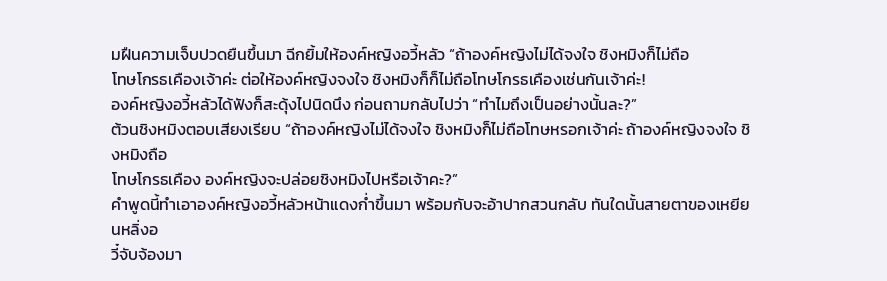มฝืนความเจ็บปวดยืนขึ้นมา ฉีกยิ้มให้องค์หญิงอวี้หลัว “ถ้าองค์หญิงไม่ได้จงใจ ชิงหมิงก็ไม่ถือ
โทษโกรธเคืองเจ้าค่ะ ต่อให้องค์หญิงจงใจ ชิงหมิงก็ก็ไม่ถือโทษโกรธเคืองเช่นกันเจ้าค่ะ!
องค์หญิงอวี้หลัวได้ฟังก็สะดุ้งไปนิดนึง ก่อนถามกลับไปว่า “ทำไมถึงเป็นอย่างนั้นละ?”
ต้วนชิงหมิงตอบเสียงเรียบ “ถ้าองค์หญิงไม่ได้จงใจ ชิงหมิงก็ไม่ถือโทษหรอกเจ้าค่ะ ถ้าองค์หญิงจงใจ ชิงหมิงถือ
โทษโกรธเคือง องค์หญิงจะปล่อยชิงหมิงไปหรือเจ้าคะ?”
คำพูดนี้ทำเอาองค์หญิงอวี้หลัวหน้าแดงกํ่าขึ้นมา พร้อมกับจะอ้าปากสวนกลับ ทันใดนั้นสายตาของเหยียนหลิ่งอ
วี๋จับจ้องมา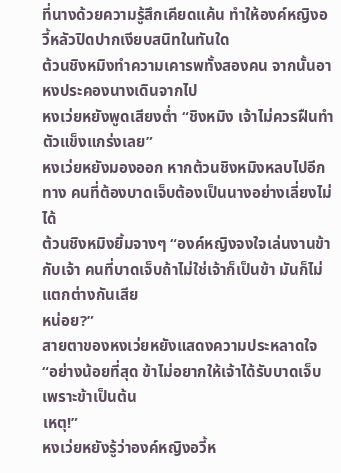ที่นางด้วยความรู้สึกเคียดแค้น ทำให้องค์หญิงอวี้หลัวปิดปากเงียบสนิทในทันใด
ต้วนชิงหมิงทำความเคารพทั้งสองคน จากนั้นอาหงประคองนางเดินจากไป
หงเว่ยหยังพูดเสียงตํ่า “ชิงหมิง เจ้าไม่ควรฝืนทำตัวแข็งแกร่งเลย”
หงเว่ยหยังมองออก หากต้วนชิงหมิงหลบไปอีกทาง คนที่ต้องบาดเจ็บต้องเป็นนางอย่างเลี่ยงไม่ได้
ต้วนชิงหมิงยิ้มจางๆ “องค์หญิงจงใจเล่นงานข้ากับเจ้า คนที่บาดเจ็บถ้าไม่ใช่เจ้าก็เป็นข้า มันก็ไม่แตกต่างกันเสีย
หน่อย?”
สายตาของหงเว่ยหยังแสดงความประหลาดใจ “อย่างน้อยที่สุด ข้าไม่อยากให้เจ้าได้รับบาดเจ็บ เพราะข้าเป็นต้น
เหตุ!”
หงเว่ยหยังรู้ว่าองค์หญิงอวี้ห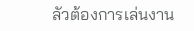ลัวต้องการเล่นงาน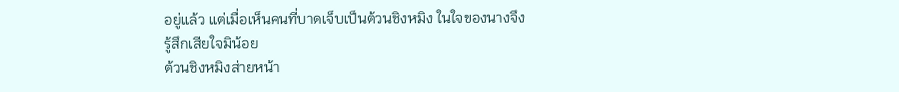อยู่แล้ว แต่เมื่อเห็นคนที่บาดเจ็บเป็นต้วนชิงหมิง ในใจของนางจึง
รู้สึกเสียใจมิน้อย
ต้วนชิงหมิงส่ายหน้า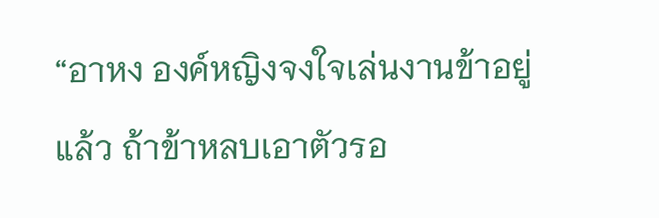“อาหง องค์หญิงจงใจเล่นงานข้าอยู่แล้ว ถ้าข้าหลบเอาตัวรอ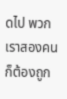ดไป พวกเราสองคนก็ต้องถูก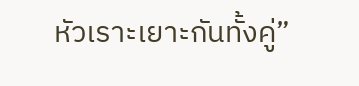หัวเราะเยาะกันทั้งคู่”